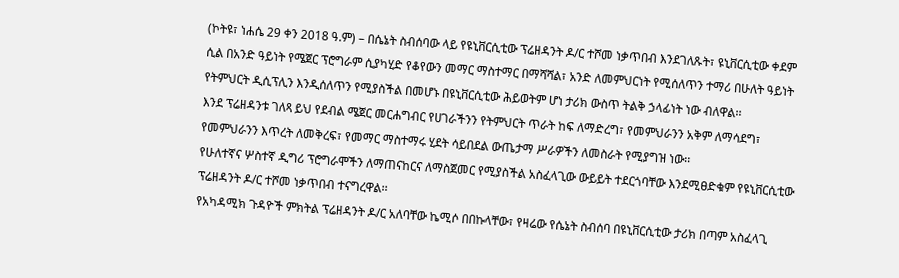(ኮትዩ፣ ነሐሴ 29 ቀን 2018 ዓ.ም) – በሴኔት ስብሰባው ላይ የዩኒቨርሲቲው ፕሬዘዳንት ዶ/ር ተሾመ ነቃጥበብ እንደገለጹት፣ ዩኒቨርሲቲው ቀደም ሲል በአንድ ዓይነት የሜጀር ፕሮግራም ሲያካሂድ የቆየውን መማር ማስተማር በማሻሻል፣ አንድ ለመምህርነት የሚሰለጥን ተማሪ በሁለት ዓይነት የትምህርት ዲሲፕሊን እንዲሰለጥን የሚያስችል በመሆኑ በዩኒቨርሲቲው ሕይወትም ሆነ ታሪክ ውስጥ ትልቅ ኃላፊነት ነው ብለዋል፡፡
እንደ ፕሬዘዳንቱ ገለጻ ይህ የደብል ሜጀር መርሐግብር የሀገራችንን የትምህርት ጥራት ከፍ ለማድረግ፣ የመምህራንን አቅም ለማሳደግ፣ የመምህራንን እጥረት ለመቅረፍ፣ የመማር ማስተማሩ ሂደት ሳይበደል ውጤታማ ሥራዎችን ለመስራት የሚያግዝ ነው፡፡
የሁለተኛና ሦስተኛ ዲግሪ ፕሮግራሞችን ለማጠናከርና ለማስጀመር የሚያስችል አስፈላጊው ውይይት ተደርጎባቸው እንደሚፀድቁም የዩኒቨርሲቲው ፕሬዘዳንት ዶ/ር ተሾመ ነቃጥበብ ተናግረዋል፡፡
የአካዳሚክ ጉዳዮች ምክትል ፕሬዘዳንት ዶ/ር አለባቸው ኬሚሶ በበኩላቸው፣ የዛሬው የሴኔት ስብሰባ በዩኒቨርሲቲው ታሪክ በጣም አስፈላጊ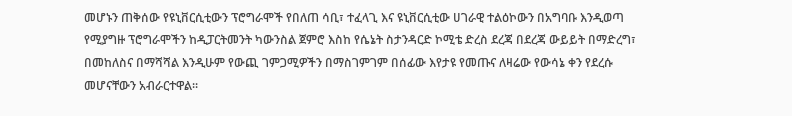መሆኑን ጠቅሰው የዩኒቨርሲቲውን ፕሮግራሞች የበለጠ ሳቢ፣ ተፈላጊ እና ዩኒቨርሲቲው ሀገራዊ ተልዕኮውን በአግባቡ እንዲወጣ የሚያግዙ ፕሮግራሞችን ከዲፓርትመንት ካውንስል ጀምሮ እስከ የሴኔት ስታንዳርድ ኮሚቴ ድረስ ደረጃ በደረጃ ውይይት በማድረግ፣ በመከለስና በማሻሻል እንዲሁም የውጪ ገምጋሚዎችን በማስገምገም በሰፊው እየታዩ የመጡና ለዛሬው የውሳኔ ቀን የደረሱ መሆናቸውን አብራርተዋል፡፡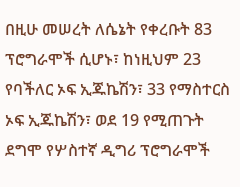በዚሁ መሠረት ለሴኔት የቀረቡት 83 ፕሮግራሞች ሲሆኑ፣ ከነዚህም 23 የባችለር ኦፍ ኢጁኬሽን፣ 33 የማስተርስ ኦፍ ኢጁኬሽን፣ ወደ 19 የሚጠጉት ደግሞ የሦስተኛ ዲግሪ ፕሮግራሞች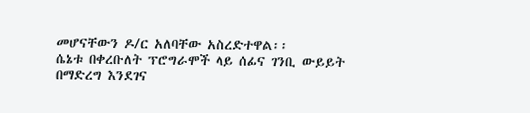መሆናቸውን ዶ/ር አለባቸው አስረድተዋል፡፡
ሴኔቱ በቀረቡለት ፕሮግራሞች ላይ ሰፊና ገንቢ ውይይት በማድረግ እንደገና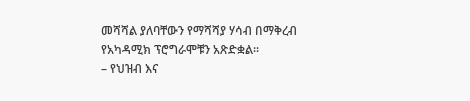መሻሻል ያለባቸውን የማሻሻያ ሃሳብ በማቅረብ የአካዳሚክ ፕሮግራሞቹን አጽድቋል፡፡
– የህዝብ እና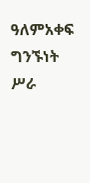ዓለምአቀፍ ግንኙነት ሥራ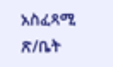አስፈጻሚ ጽ/ቤት